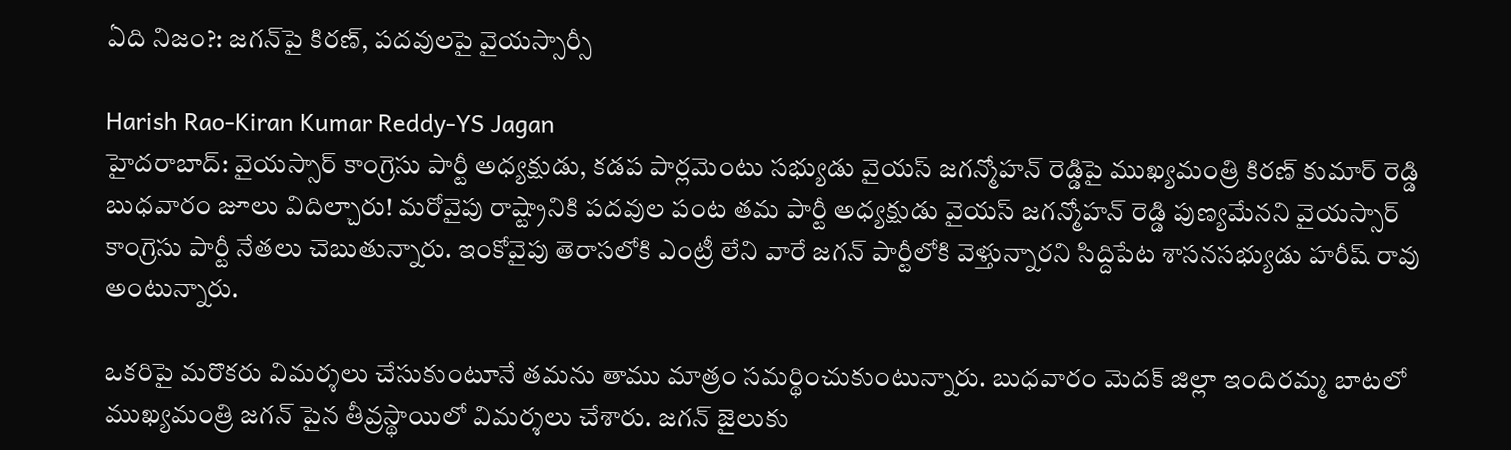ఏది నిజం?: జగన్‌పై కిరణ్, పదవులపై వైయస్సార్సీ

Harish Rao-Kiran Kumar Reddy-YS Jagan
హైదరాబాద్: వైయస్సార్ కాంగ్రెసు పార్టీ అధ్యక్షుడు, కడప పార్లమెంటు సభ్యుడు వైయస్ జగన్మోహన్ రెడ్డిపై ముఖ్యమంత్రి కిరణ్ కుమార్ రెడ్డి బుధవారం జూలు విదిల్చారు! మరోవైపు రాష్ట్రానికి పదవుల పంట తమ పార్టీ అధ్యక్షుడు వైయస్ జగన్మోహన్ రెడ్డి పుణ్యమేనని వైయస్సార్ కాంగ్రెసు పార్టీ నేతలు చెబుతున్నారు. ఇంకోవైపు తెరాసలోకి ఎంట్రీ లేని వారే జగన్ పార్టీలోకి వెళ్తున్నారని సిద్దిపేట శాసనసభ్యుడు హరీష్ రావు అంటున్నారు.

ఒకరిపై మరొకరు విమర్శలు చేసుకుంటూనే తమను తాము మాత్రం సమర్థించుకుంటున్నారు. బుధవారం మెదక్ జిల్లా ఇందిరమ్మ బాటలో ముఖ్యమంత్రి జగన్ పైన తీవ్రస్థాయిలో విమర్శలు చేశారు. జగన్ జైలుకు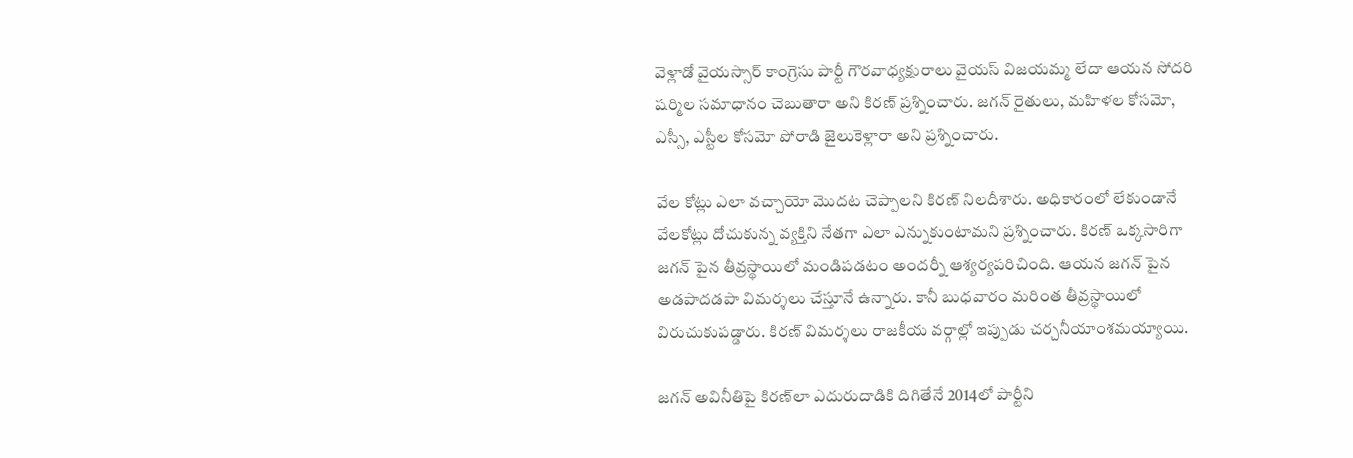వెళ్లాడో వైయస్సార్ కాంగ్రెసు పార్టీ గౌరవాధ్యక్షురాలు వైయస్ విజయమ్మ లేదా ఆయన సోదరి షర్మిల సమాధానం చెబుతారా అని కిరణ్ ప్రశ్నించారు. జగన్ రైతులు, మహిళల కోసమో, ఎస్సీ, ఎస్టీల కోసమో పోరాడి జైలుకెళ్లారా అని ప్రశ్నించారు.

వేల కోట్లు ఎలా వచ్చాయో మొదట చెప్పాలని కిరణ్ నిలదీశారు. అధికారంలో లేకుండానే వేలకోట్లు దోచుకున్న వ్యక్తిని నేతగా ఎలా ఎన్నుకుంటామని ప్రశ్నించారు. కిరణ్ ఒక్కసారిగా జగన్ పైన తీవ్రస్థాయిలో మండిపడటం అందర్నీ ఆశ్యర్యపరిచింది. ఆయన జగన్ పైన అడపాదడపా విమర్శలు చేస్తూనే ఉన్నారు. కానీ బుధవారం మరింత తీవ్రస్థాయిలో విరుచుకుపడ్డారు. కిరణ్ విమర్శలు రాజకీయ వర్గాల్లో ఇప్పుడు చర్చనీయాంశమయ్యాయి.

జగన్ అవినీతిపై కిరణ్‌లా ఎదురుదాడికి దిగితేనే 2014లో పార్టీని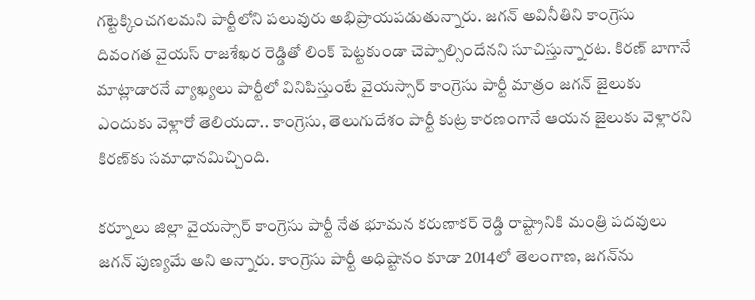గట్టెక్కించగలమని పార్టీలోని పలువురు అభిప్రాయపడుతున్నారు. జగన్ అవినీతిని కాంగ్రెసు దివంగత వైయస్ రాజశేఖర రెడ్డితో లింక్ పెట్టకుండా చెప్పాల్సిందేనని సూచిస్తున్నారట. కిరణ్ బాగానే మాట్లాడారనే వ్యాఖ్యలు పార్టీలో వినిపిస్తుంటే వైయస్సార్ కాంగ్రెసు పార్టీ మాత్రం జగన్ జైలుకు ఎందుకు వెళ్లారో తెలియదా.. కాంగ్రెసు, తెలుగుదేశం పార్టీ కుట్ర కారణంగానే ఆయన జైలుకు వెళ్లారని కిరణ్‌కు సమాధానమిచ్చింది.

కర్నూలు జిల్లా వైయస్సార్ కాంగ్రెసు పార్టీ నేత భూమన కరుణాకర్ రెడ్డి రాష్ట్రానికి మంత్రి పదవులు జగన్ పుణ్యమే అని అన్నారు. కాంగ్రెసు పార్టీ అధిష్టానం కూడా 2014లో తెలంగాణ, జగన్‌ను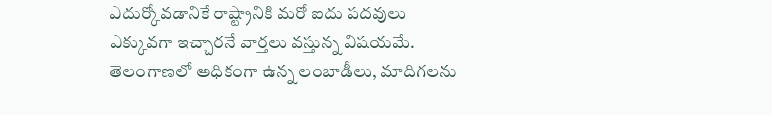ఎదుర్కోవడానికే రాష్ట్రానికి మరో ఐదు పదవులు ఎక్కువగా ఇచ్చారనే వార్తలు వస్తున్న విషయమే. తెలంగాణలో అధికంగా ఉన్న లంబాడీలు, మాదిగలను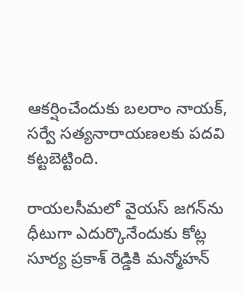ఆకర్షించేందుకు బలరాం నాయక్, సర్వే సత్యనారాయణలకు పదవి కట్టబెట్టింది.

రాయలసీమలో వైయస్ జగన్‌ను ధీటుగా ఎదుర్కొనేందుకు కోట్ల సూర్య ప్రకాశ్ రెడ్డికి మన్మోహన్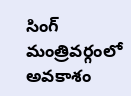సింగ్ మంత్రివర్గంలో అవకాశం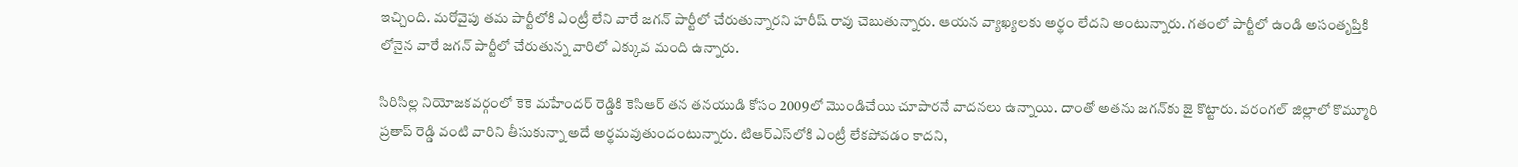ఇచ్చింది. మరోవైపు తమ పార్టీలోకి ఎంట్రీ లేని వారే జగన్ పార్టీలో చేరుతున్నారని హరీష్ రావు చెబుతున్నారు. ఆయన వ్యాఖ్యలకు అర్థం లేదని అంటున్నారు. గతంలో పార్టీలో ఉండి అసంతృప్తికి లోనైన వారే జగన్ పార్టీలో చేరుతున్న వారిలో ఎక్కువ మంది ఉన్నారు.

సిరిసిల్ల నియోజకవర్గంలో కెకె మహేందర్ రెడ్డికి కెసిఆర్ తన తనయుడి కోసం 2009లో మొండిచేయి చూపారనే వాదనలు ఉన్నాయి. దాంతో అతను జగన్‌కు జై కొట్టారు. వరంగల్ జిల్లాలో కొమ్మూరి ప్రతాప్ రెడ్డి వంటి వారిని తీసుకున్నా అదే అర్థమవుతుందంటున్నారు. టిఆర్ఎస్‌లోకి ఎంట్రీ లేకపోవడం కాదని,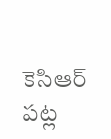కెసిఆర్ పట్ల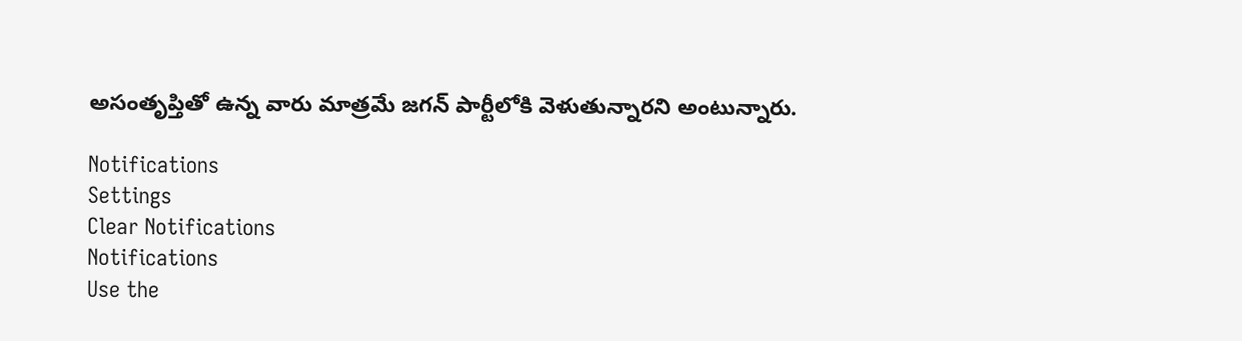అసంతృప్తితో ఉన్న వారు మాత్రమే జగన్ పార్టీలోకి వెళుతున్నారని అంటున్నారు.

Notifications
Settings
Clear Notifications
Notifications
Use the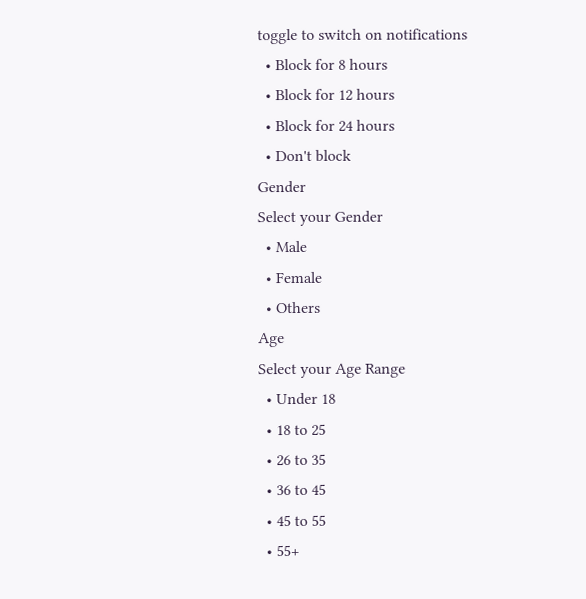toggle to switch on notifications
  • Block for 8 hours
  • Block for 12 hours
  • Block for 24 hours
  • Don't block
Gender
Select your Gender
  • Male
  • Female
  • Others
Age
Select your Age Range
  • Under 18
  • 18 to 25
  • 26 to 35
  • 36 to 45
  • 45 to 55
  • 55+